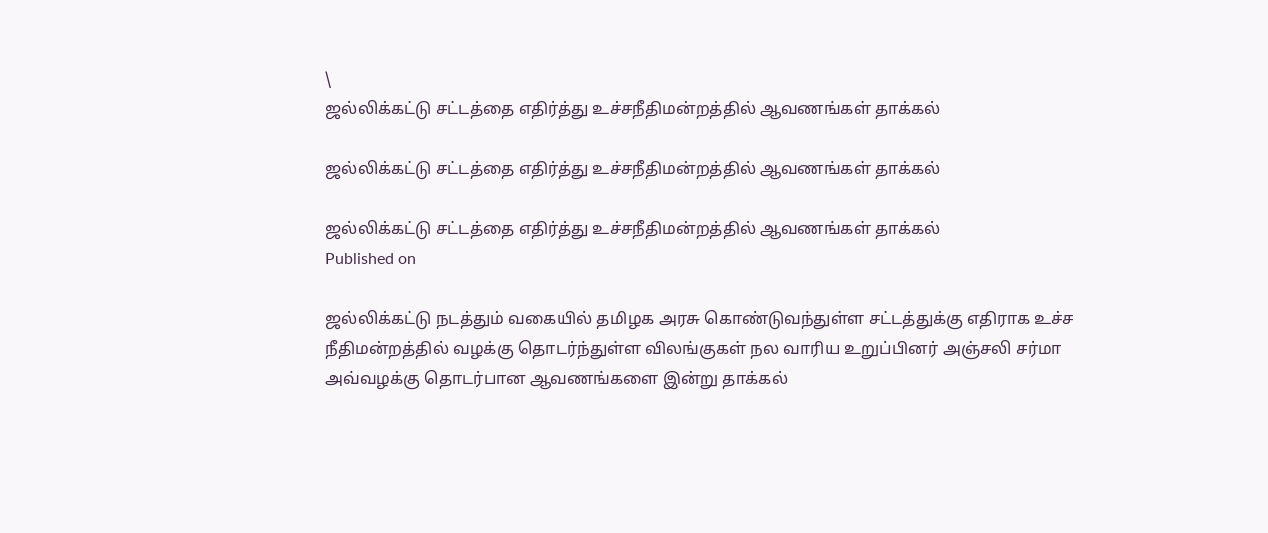\
ஜல்லிக்கட்டு சட்டத்தை எதிர்த்து உச்சநீதிமன்றத்தில் ஆவணங்கள் தாக்கல்

ஜல்லிக்கட்டு சட்டத்தை எதிர்த்து உச்சநீதிமன்றத்தில் ஆவணங்கள் தாக்கல்

ஜல்லிக்கட்டு சட்டத்தை எதிர்த்து உச்சநீதிமன்றத்தில் ஆவணங்கள் தாக்கல்
Published on

ஜல்லிக்கட்டு நடத்தும் வகையில் தமிழக அரசு கொண்டுவந்துள்ள சட்டத்துக்கு எதிராக உச்ச நீதிமன்றத்தில் வழக்கு தொடர்ந்துள்ள விலங்குகள் நல வாரிய உறுப்பினர் அஞ்சலி சர்மா அவ்வழக்கு தொடர்பான ஆவணங்களை இன்று தாக்கல்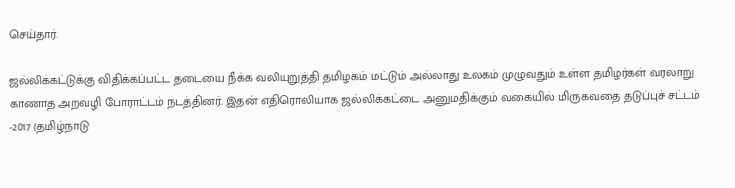செய்தார்.

ஜல்லிக்கட்டுக்கு விதிக்கப்பட்ட தடையை நீக்க வலியுறுத்தி தமிழகம் மட்டும் அல்லாது உலகம் முழுவதும் உள்ள தமிழர்கள் வரலாறு காணாத அறவழி போராட்டம் நடத்தினர். இதன் எதிரொலியாக ஜல்லிக்கட்டை அனுமதிக்கும் வகையில் மிருகவதை தடுப்புச் சட்டம் -2017 (தமிழ்நாடு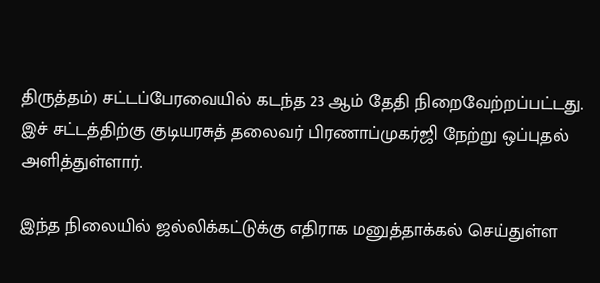திருத்தம்) சட்டப்பேரவையில் கடந்த 23 ஆம் தேதி நிறைவேற்றப்பட்டது. இச் சட்டத்திற்கு குடியரசுத் தலைவர் பிரணாப்முகர்ஜி நேற்று ஒப்புதல் அளித்துள்ளார்.

இந்த நிலையில் ஜல்லிக்கட்டுக்கு எதிராக மனுத்தாக்கல் செய்துள்ள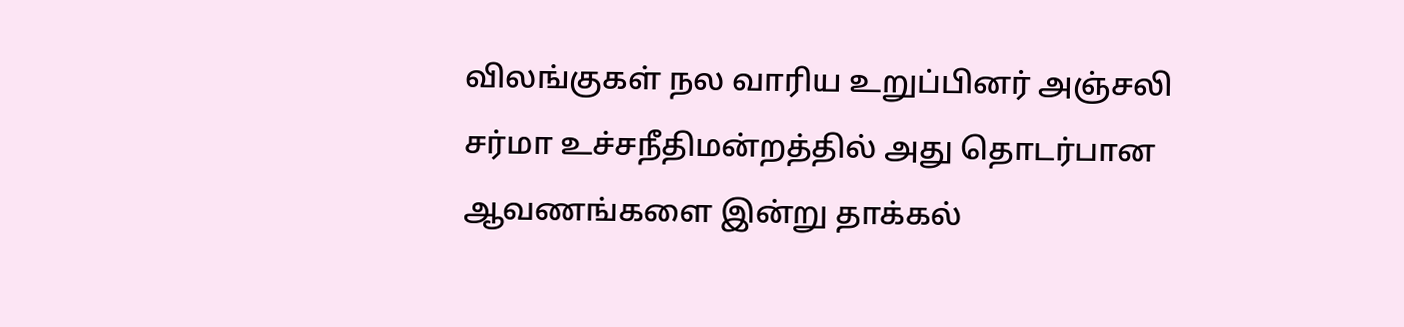விலங்குகள் நல வாரிய உறுப்பினர் அஞ்சலி சர்மா உச்சநீதிமன்றத்தில் அது தொடர்பான ஆவணங்களை இன்று தாக்கல்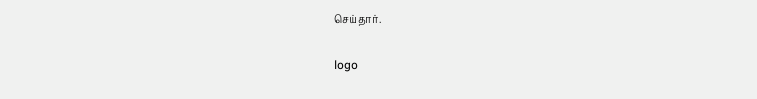செய்தார்.

logo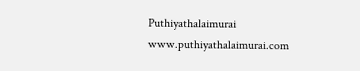Puthiyathalaimurai
www.puthiyathalaimurai.com